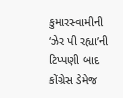કુમારસ્વામીની ‘ઝેર પી રહ્યા’ની ટિપ્પણી બાદ કોંગ્રેસ ડેમેજ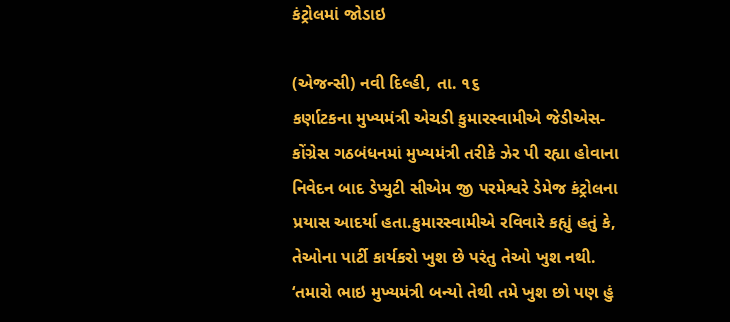કંટ્રોલમાં જોડાઇ

(એજન્સી) નવી દિલ્હી, તા. ૧૬
કર્ણાટકના મુખ્યમંત્રી એચડી કુમારસ્વામીએ જેડીએસ-કોંગ્રેસ ગઠબંધનમાં મુખ્યમંત્રી તરીકે ઝેર પી રહ્યા હોવાના નિવેદન બાદ ડેપ્યુટી સીએમ જી પરમેશ્વરે ડેમેજ કંટ્રોલના પ્રયાસ આદર્યા હતા.કુમારસ્વામીએ રવિવારે કહ્યું હતું કે, તેઓના પાર્ટી કાર્યકરો ખુશ છે પરંતુ તેઓ ખુશ નથી. ‘તમારો ભાઇ મુખ્યમંત્રી બન્યો તેથી તમે ખુશ છો પણ હું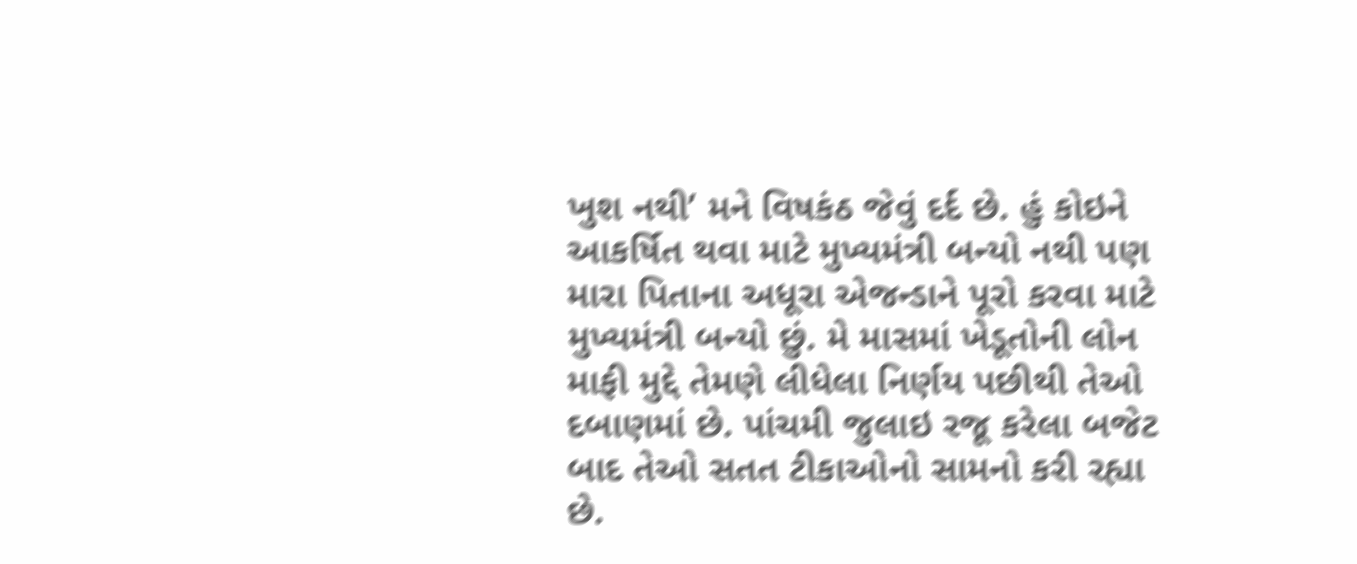ખુશ નથી’ મને વિષકંઠ જેવું દર્દ છે. હું કોઇને આકર્ષિત થવા માટે મુખ્યમંત્રી બન્યો નથી પણ મારા પિતાના અધૂરા એજન્ડાને પૂરો કરવા માટે મુખ્યમંત્રી બન્યો છું. મે માસમાં ખેડૂતોની લોન માફી મુદ્દે તેમણે લીધેલા નિર્ણય પછીથી તેઓ દબાણમાં છે. પાંચમી જુલાઇ રજૂ કરેલા બજેટ બાદ તેઓ સતત ટીકાઓનો સામનો કરી રહ્યા છે.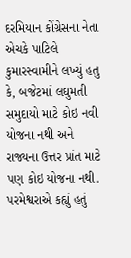દરમિયાન કોંગ્રેસના નેતા એચકે પાટિલે કુમારસ્વામીને લખ્યું હતુ કે, બજેટમાં લઘુમતી સમુદાયો માટે કોઇ નવી યોજના નથી અને રાજ્યના ઉત્તર પ્રાંત માટે પણ કોઇ યોજના નથી. પરમેશ્વરાએ કહ્યું હતું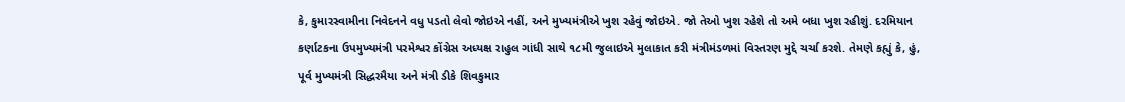કે, કુમારસ્વામીના નિવેદનને વધુ પડતો લેવો જોઇએ નહીં, અને મુખ્યમંત્રીએ ખુશ રહેવું જોઇએ. જો તેઓ ખુશ રહેશે તો અમે બધા ખુશ રહીશું. દરમિયાન કર્ણાટકના ઉપમુખ્યમંત્રી પરમેશ્વર કોંગ્રેસ અધ્યક્ષ રાહુલ ગાંધી સાથે ૧૮મી જુલાઇએ મુલાકાત કરી મંત્રીમંડળમાં વિસ્તરણ મુદ્દે ચર્ચા કરશે. તેમણે કહ્યું કે, હું, પૂર્વ મુખ્યમંત્રી સિદ્ધરમૈયા અને મંત્રી ડીકે શિવકુમાર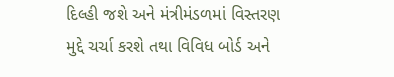દિલ્હી જશે અને મંત્રીમંડળમાં વિસ્તરણ મુદ્દે ચર્ચા કરશે તથા વિવિધ બોર્ડ અને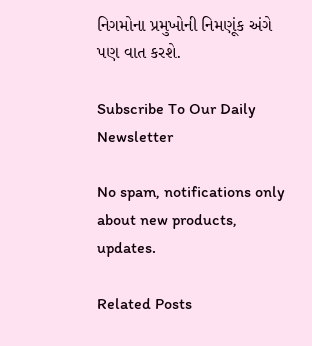નિગમોના પ્રમુખોની નિમણૂંક અંગે પણ વાત કરશે.

Subscribe To Our Daily Newsletter

No spam, notifications only about new products, updates.

Related Posts